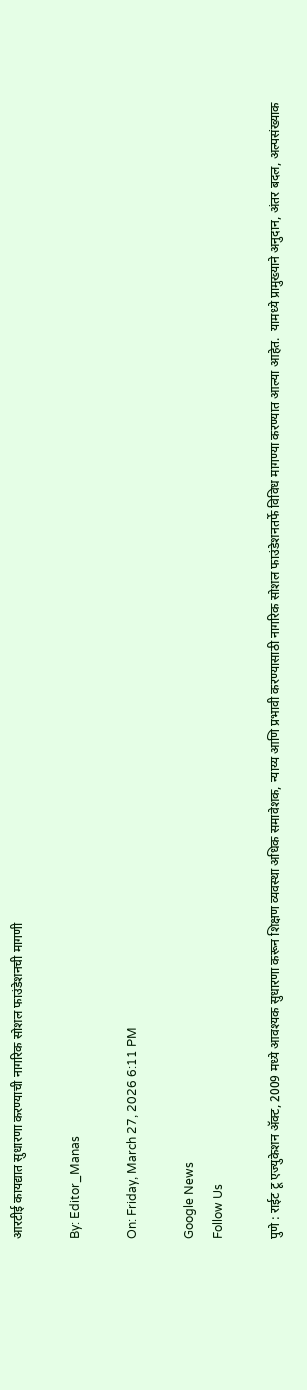आरटीई कायद्यात सुधारणा करण्याची नागरिक सोशल फाउंडेशनची मागणी

By: Editor_Manas

On: Friday, March 27, 2026 6:11 PM

Google News
Follow Us

पुणे : राईट टू एज्युकेशन ॲक्ट, 2009 मध्ये आवश्यक सुधारणा करून शिक्षण व्यवस्था अधिक समावेशक, न्याय्य आणि प्रभावी करण्यासाठी नागरिक सोशल फाउंडेशनतर्फे विविध मागण्या करण्यात आल्या आहेत.  यामध्ये प्रामुख्याने अनुदान, अंतर बदल, अल्पसंख्याक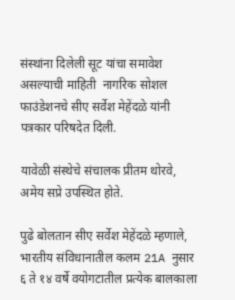संस्थांना दिलेली सूट यांचा समावेश असल्याची माहिती  नागरिक सोशल फाउंडेशनचे सीए सर्वेश मेहेंदळे यांनी पत्रकार परिषदेत दिली.

यावेळी संस्थेचे संचालक प्रीतम थोरवे, अमेय सप्रे उपस्थित होते.

पुढे बोलतान सीए सर्वेश मेहेंदळे म्हणाले, भारतीय संविधानातील कलम 21A नुसार ६ ते १४ वर्षे वयोगटातील प्रत्येक बालकाला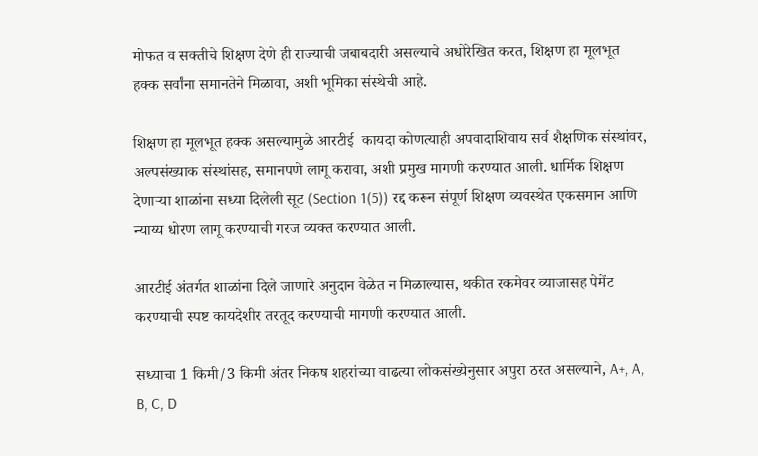मोफत व सक्तीचे शिक्षण देणे ही राज्याची जबाबदारी असल्याचे अधोरेखित करत, शिक्षण हा मूलभूत हक्क सर्वांना समानतेने मिळावा, अशी भूमिका संस्थेची आहे.

शिक्षण हा मूलभूत हक्क असल्यामुळे आरटीई  कायदा कोणत्याही अपवादाशिवाय सर्व शैक्षणिक संस्थांवर, अल्पसंख्याक संस्थांसह, समानपणे लागू करावा, अशी प्रमुख मागणी करण्यात आली. धार्मिक शिक्षण देणाऱ्या शाळांना सध्या दिलेली सूट (Section 1(5)) रद्द करून संपूर्ण शिक्षण व्यवस्थेत एकसमान आणि न्याय्य धोरण लागू करण्याची गरज व्यक्त करण्यात आली.

आरटीई अंतर्गत शाळांना दिले जाणारे अनुदान वेळेत न मिळाल्यास, थकीत रकमेवर व्याजासह पेमेंट करण्याची स्पष्ट कायदेशीर तरतूद करण्याची मागणी करण्यात आली.

सध्याचा 1 किमी/3 किमी अंतर निकष शहरांच्या वाढत्या लोकसंख्येनुसार अपुरा ठरत असल्याने, A+, A, B, C, D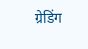ग्रेडिंग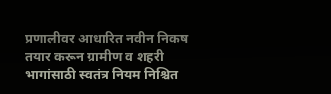प्रणालीवर आधारित नवीन निकष तयार करून ग्रामीण व शहरी भागांसाठी स्वतंत्र नियम निश्चित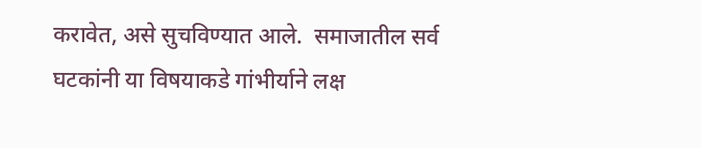करावेत, असे सुचविण्यात आले.  समाजातील सर्व घटकांनी या विषयाकडे गांभीर्याने लक्ष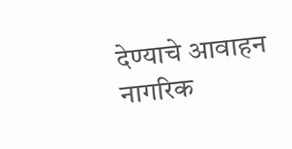देण्याचे आवाहन नागरिक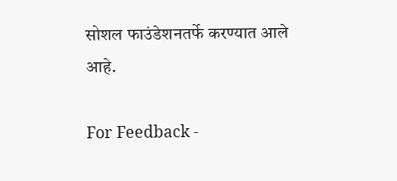सोशल फाउंडेशनतर्फे करण्यात आले आहे.

For Feedback -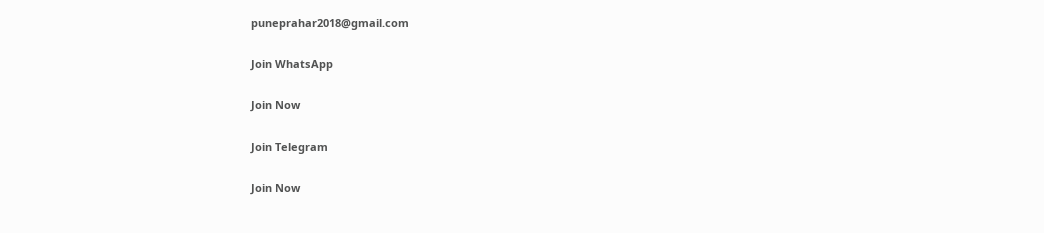puneprahar2018@gmail.com

Join WhatsApp

Join Now

Join Telegram

Join Now